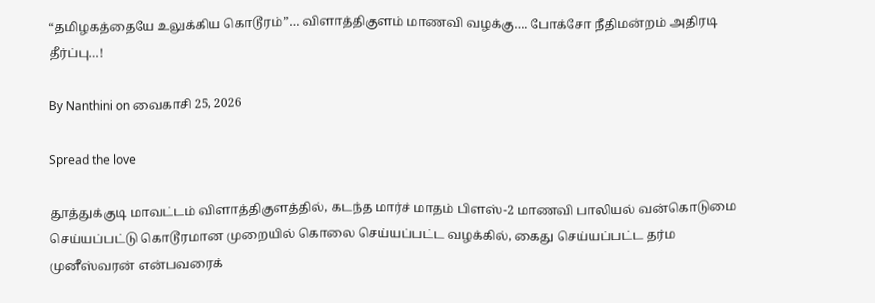“தமிழகத்தையே உலுக்கிய கொடூரம்”… விளாத்திகுளம் மாணவி வழக்கு…. போக்சோ நீதிமன்றம் அதிரடி தீர்ப்பு…!

By Nanthini on வைகாசி 25, 2026

Spread the love

தூத்துக்குடி மாவட்டம் விளாத்திகுளத்தில், கடந்த மார்ச் மாதம் பிளஸ்-2 மாணவி பாலியல் வன்கொடுமை செய்யப்பட்டு கொடூரமான முறையில் கொலை செய்யப்பட்ட வழக்கில், கைது செய்யப்பட்ட தர்ம முனீஸ்வரன் என்பவரைக்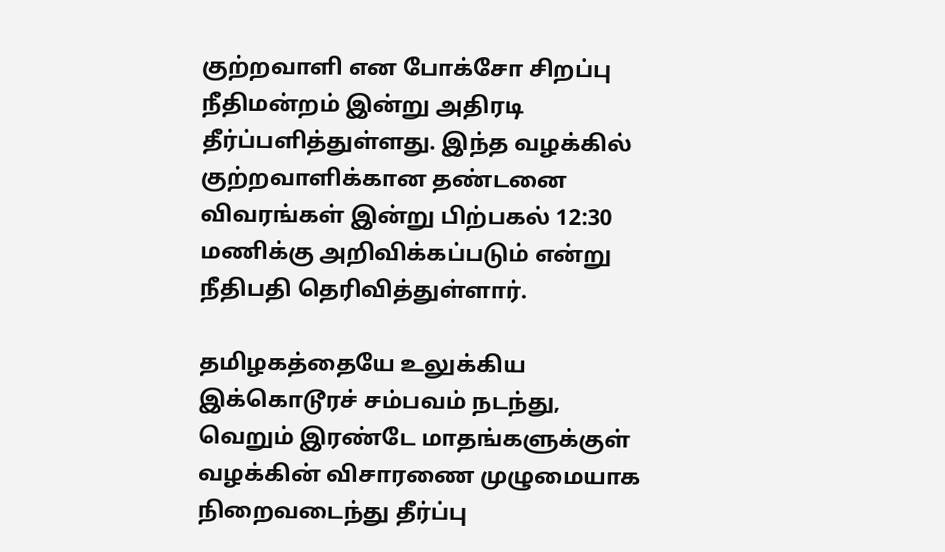குற்றவாளி என போக்சோ சிறப்பு நீதிமன்றம் இன்று அதிரடி தீர்ப்பளித்துள்ளது. இந்த வழக்கில் குற்றவாளிக்கான தண்டனை விவரங்கள் இன்று பிற்பகல் 12:30 மணிக்கு அறிவிக்கப்படும் என்று நீதிபதி தெரிவித்துள்ளார்.

தமிழகத்தையே உலுக்கிய இக்கொடூரச் சம்பவம் நடந்து, வெறும் இரண்டே மாதங்களுக்குள் வழக்கின் விசாரணை முழுமையாக நிறைவடைந்து தீர்ப்பு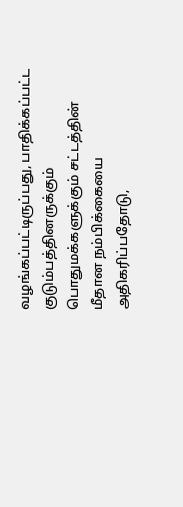வழங்கப்பட்டிருப்பது, பாதிக்கப்பட்ட குடும்பத்தினருக்கும் பொதுமக்களுக்கும் சட்டத்தின் மீதான நம்பிக்கையை அதிகரிப்பதோடு,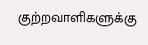குற்றவாளிகளுக்கு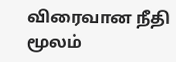விரைவான நீதி மூலம்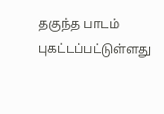தகுந்த பாடம் புகட்டப்பட்டுள்ளது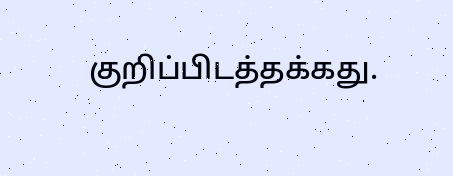குறிப்பிடத்தக்கது.